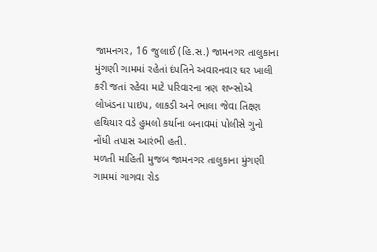જામનગર, 16 જુલાઈ (હિ.સ.) જામનગર તાલુકાના મુંગણી ગામમાં રહેતાં દંપતિને અવારનવાર ઘર ખાલી કરી જતાં રહેવા માટે પરિવારના ત્રણ શખ્સોએ લોખંડના પાઇપ, લાકડી અને ભાલા જેવા તિક્ષ્ણ હથિયાર વડે હુમલો કર્યાના બનાવમાં પોલીસે ગુનો નોંધી તપાસ આરંભી હતી.
મળતી માહિતી મુજબ જામનગર તાલુકાના મુંગણી ગામમાં ગાગવા રોડ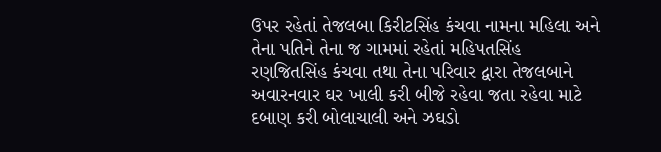ઉપર રહેતાં તેજલબા કિરીટસિંહ કંચવા નામના મહિલા અને તેના પતિને તેના જ ગામમાં રહેતાં મહિપતસિંહ રણજિતસિંહ કંચવા તથા તેના પરિવાર દ્વારા તેજલબાને અવારનવાર ઘર ખાલી કરી બીજે રહેવા જતા રહેવા માટે દબાણ કરી બોલાચાલી અને ઝઘડો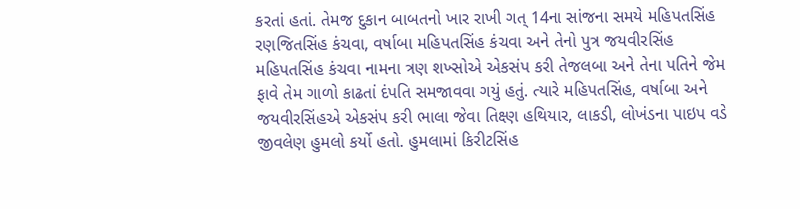કરતાં હતાં. તેમજ દુકાન બાબતનો ખાર રાખી ગત્ 14ના સાંજના સમયે મહિપતસિંહ રણજિતસિંહ કંચવા, વર્ષાબા મહિપતસિંહ કંચવા અને તેનો પુત્ર જયવીરસિંહ મહિપતસિંહ કંચવા નામના ત્રણ શખ્સોએ એકસંપ કરી તેજલબા અને તેના પતિને જેમ ફાવે તેમ ગાળો કાઢતાં દંપતિ સમજાવવા ગયું હતું. ત્યારે મહિપતસિંહ, વર્ષાબા અને જયવીરસિંહએ એકસંપ કરી ભાલા જેવા તિક્ષ્ણ હથિયાર, લાકડી, લોખંડના પાઇપ વડે જીવલેણ હુમલો કર્યો હતો. હુમલામાં કિરીટસિંહ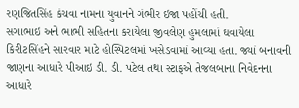રણજિતસિંહ કંચવા નામના યુવાનને ગંભીર ઇજા પહોંચી હતી.
સગાભાઇ અને ભાભી સહિતના કરાયેલા જીવલેણ હુમલામાં ઘવાયેલા કિરીટસિંહને સારવાર માટે હોસ્પિટલમાં ખસેડવામાં આવ્યા હતા. જ્યાં બનાવની જાણના આધારે પીઆઇ ડી. ડી. પટેલ તથા સ્ટાફએ તેજલબાના નિવેદનના આધારે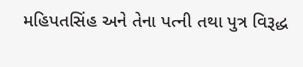મહિપતસિંહ અને તેના પત્ની તથા પુત્ર વિરૂદ્ધ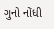ગુનો નોંધી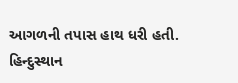આગળની તપાસ હાથ ધરી હતી.
હિન્દુસ્થાન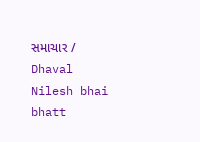સમાચાર / Dhaval Nilesh bhai bhatt